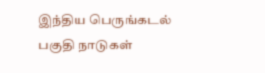இந்திய பெருங்கடல் பகுதி நாடுகள்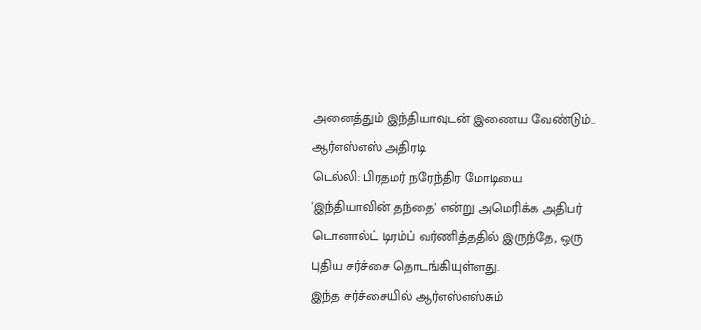அனைத்தும் இந்தியாவுடன் இணைய வேண்டும்.. ஆர்எஸ்எஸ் அதிரடி
டெல்லி: பிரதமர் நரேந்திர மோடியை 'இந்தியாவின் தந்தை' என்று அமெரிக்க அதிபர் டொனால்ட் டிரம்ப் வர்ணித்ததில் இருந்தே, ஒரு புதிய சர்ச்சை தொடங்கியுள்ளது.
இந்த சர்ச்சையில் ஆர்எஸ்எஸ்சும்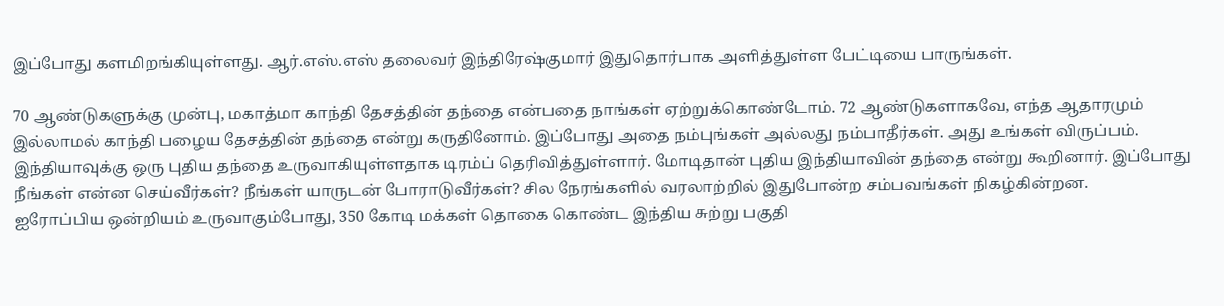இப்போது களமிறங்கியுள்ளது. ஆர்.எஸ்.எஸ் தலைவர் இந்திரேஷ்குமார் இதுதொர்பாக அளித்துள்ள பேட்டியை பாருங்கள்.

70 ஆண்டுகளுக்கு முன்பு, மகாத்மா காந்தி தேசத்தின் தந்தை என்பதை நாங்கள் ஏற்றுக்கொண்டோம். 72 ஆண்டுகளாகவே, எந்த ஆதாரமும் இல்லாமல் காந்தி பழைய தேசத்தின் தந்தை என்று கருதினோம். இப்போது அதை நம்புங்கள் அல்லது நம்பாதீர்கள். அது உங்கள் விருப்பம்.
இந்தியாவுக்கு ஒரு புதிய தந்தை உருவாகியுள்ளதாக டிரம்ப் தெரிவித்துள்ளார். மோடிதான் புதிய இந்தியாவின் தந்தை என்று கூறினார். இப்போது நீங்கள் என்ன செய்வீர்கள்? நீங்கள் யாருடன் போராடுவீர்கள்? சில நேரங்களில் வரலாற்றில் இதுபோன்ற சம்பவங்கள் நிகழ்கின்றன.
ஐரோப்பிய ஒன்றியம் உருவாகும்போது, 350 கோடி மக்கள் தொகை கொண்ட இந்திய சுற்று பகுதி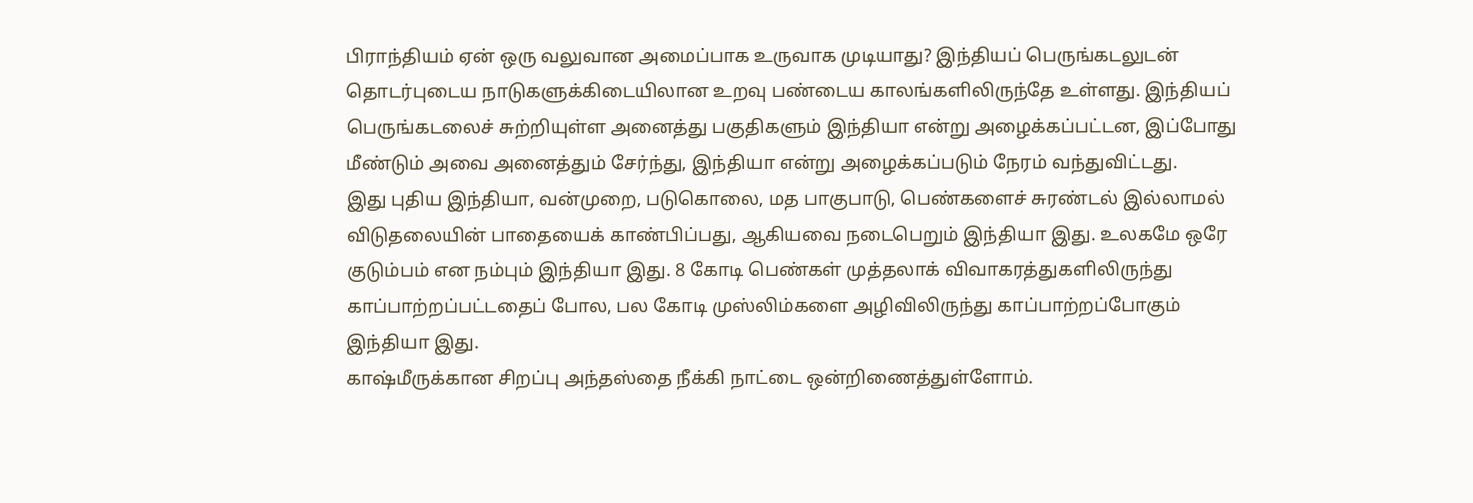பிராந்தியம் ஏன் ஒரு வலுவான அமைப்பாக உருவாக முடியாது? இந்தியப் பெருங்கடலுடன் தொடர்புடைய நாடுகளுக்கிடையிலான உறவு பண்டைய காலங்களிலிருந்தே உள்ளது. இந்தியப் பெருங்கடலைச் சுற்றியுள்ள அனைத்து பகுதிகளும் இந்தியா என்று அழைக்கப்பட்டன, இப்போது மீண்டும் அவை அனைத்தும் சேர்ந்து, இந்தியா என்று அழைக்கப்படும் நேரம் வந்துவிட்டது.
இது புதிய இந்தியா, வன்முறை, படுகொலை, மத பாகுபாடு, பெண்களைச் சுரண்டல் இல்லாமல் விடுதலையின் பாதையைக் காண்பிப்பது, ஆகியவை நடைபெறும் இந்தியா இது. உலகமே ஒரே குடும்பம் என நம்பும் இந்தியா இது. 8 கோடி பெண்கள் முத்தலாக் விவாகரத்துகளிலிருந்து காப்பாற்றப்பட்டதைப் போல, பல கோடி முஸ்லிம்களை அழிவிலிருந்து காப்பாற்றப்போகும் இந்தியா இது.
காஷ்மீருக்கான சிறப்பு அந்தஸ்தை நீக்கி நாட்டை ஒன்றிணைத்துள்ளோம்.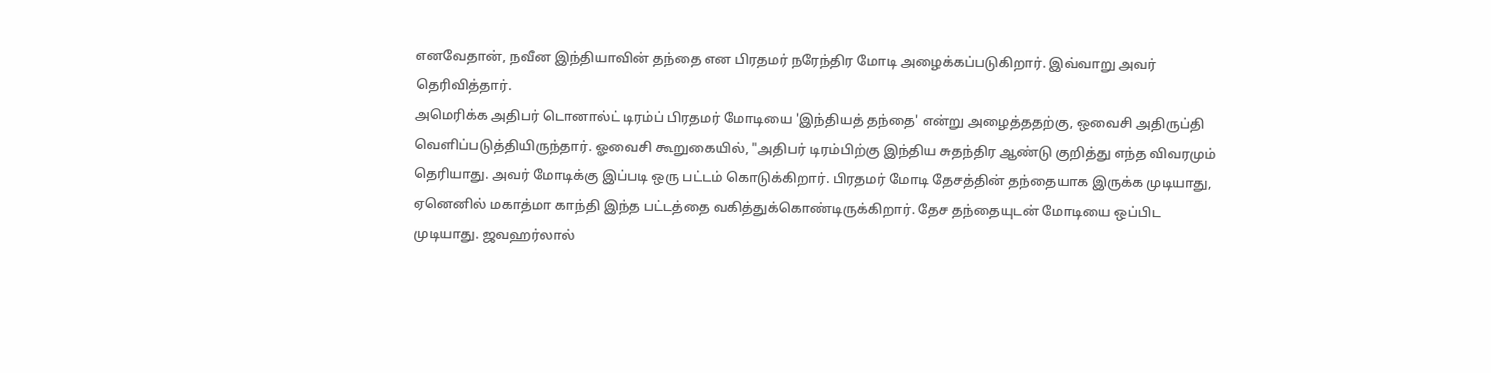எனவேதான், நவீன இந்தியாவின் தந்தை என பிரதமர் நரேந்திர மோடி அழைக்கப்படுகிறார். இவ்வாறு அவர் தெரிவித்தார்.
அமெரிக்க அதிபர் டொனால்ட் டிரம்ப் பிரதமர் மோடியை 'இந்தியத் தந்தை' என்று அழைத்ததற்கு, ஒவைசி அதிருப்தி வெளிப்படுத்தியிருந்தார். ஓவைசி கூறுகையில், "அதிபர் டிரம்பிற்கு இந்திய சுதந்திர ஆண்டு குறித்து எந்த விவரமும் தெரியாது. அவர் மோடிக்கு இப்படி ஒரு பட்டம் கொடுக்கிறார். பிரதமர் மோடி தேசத்தின் தந்தையாக இருக்க முடியாது, ஏனெனில் மகாத்மா காந்தி இந்த பட்டத்தை வகித்துக்கொண்டிருக்கிறார். தேச தந்தையுடன் மோடியை ஒப்பிட முடியாது. ஜவஹர்லால்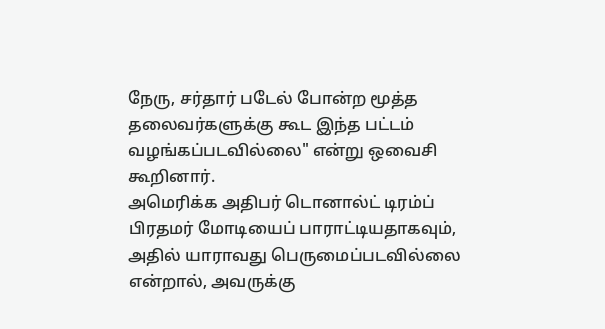நேரு, சர்தார் படேல் போன்ற மூத்த தலைவர்களுக்கு கூட இந்த பட்டம் வழங்கப்படவில்லை" என்று ஒவைசி கூறினார்.
அமெரிக்க அதிபர் டொனால்ட் டிரம்ப் பிரதமர் மோடியைப் பாராட்டியதாகவும், அதில் யாராவது பெருமைப்படவில்லை என்றால், அவருக்கு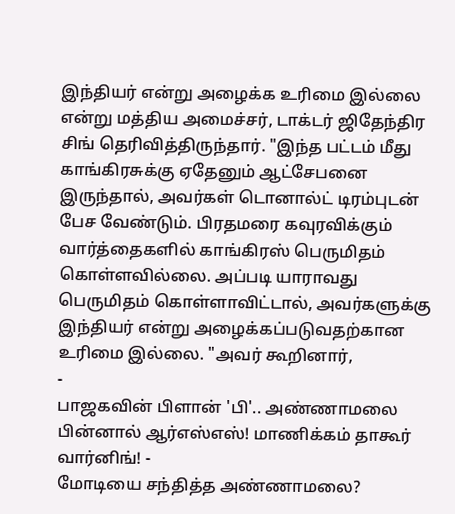இந்தியர் என்று அழைக்க உரிமை இல்லை என்று மத்திய அமைச்சர், டாக்டர் ஜிதேந்திர சிங் தெரிவித்திருந்தார். "இந்த பட்டம் மீது காங்கிரசுக்கு ஏதேனும் ஆட்சேபனை இருந்தால், அவர்கள் டொனால்ட் டிரம்புடன் பேச வேண்டும். பிரதமரை கவுரவிக்கும் வார்த்தைகளில் காங்கிரஸ் பெருமிதம் கொள்ளவில்லை. அப்படி யாராவது பெருமிதம் கொள்ளாவிட்டால், அவர்களுக்கு இந்தியர் என்று அழைக்கப்படுவதற்கான உரிமை இல்லை. "அவர் கூறினார்,
-
பாஜகவின் பிளான் 'பி'.. அண்ணாமலை பின்னால் ஆர்எஸ்எஸ்! மாணிக்கம் தாகூர் வார்னிங்! -
மோடியை சந்தித்த அண்ணாமலை?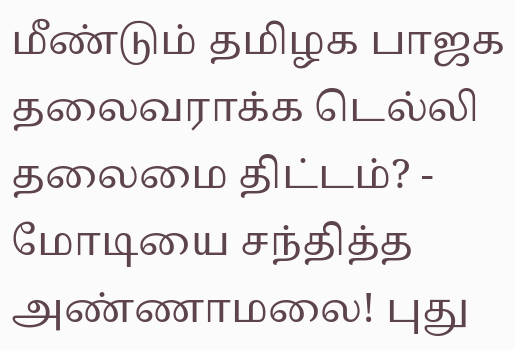மீண்டும் தமிழக பாஜக தலைவராக்க டெல்லி தலைமை திட்டம்? -
மோடியை சந்தித்த அண்ணாமலை! புது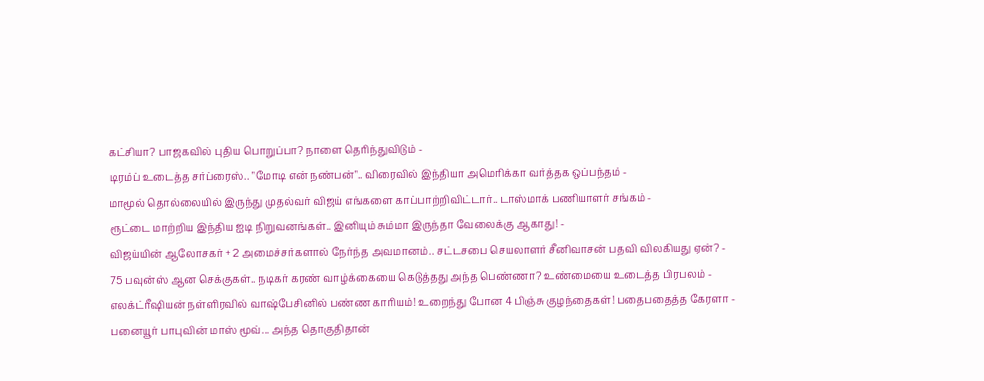கட்சியா? பாஜகவில் புதிய பொறுப்பா? நாளை தெரிந்துவிடும் -
டிரம்ப் உடைத்த சர்ப்ரைஸ்.. "மோடி என் நண்பன்".. விரைவில் இந்தியா அமெரிக்கா வர்த்தக ஒப்பந்தம் -
மாமூல் தொல்லையில் இருந்து முதல்வர் விஜய் எங்களை காப்பாற்றிவிட்டார்.. டாஸ்மாக் பணியாளர் சங்கம் -
ரூட்டை மாற்றிய இந்திய ஐடி நிறுவனங்கள்.. இனியும் சும்மா இருந்தா வேலைக்கு ஆகாது! -
விஜய்யின் ஆலோசகர் + 2 அமைச்சர்களால் நேர்ந்த அவமானம்.. சட்டசபை செயலாளர் சீனிவாசன் பதவி விலகியது ஏன்? -
75 பவுன்ஸ் ஆன செக்குகள்.. நடிகர் கரண் வாழ்க்கையை கெடுத்தது அந்த பெண்ணா? உண்மையை உடைத்த பிரபலம் -
எலக்ட்ரீஷியன் நள்ளிரவில் வாஷ்பேசினில் பண்ண காரியம்! உறைந்து போன 4 பிஞ்சு குழந்தைகள்! பதைபதைத்த கேரளா -
பனையூர் பாபுவின் மாஸ் மூவ்... அந்த தொகுதிதான்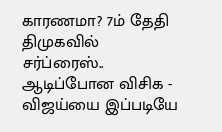காரணமா? 7ம் தேதி திமுகவில் சர்ப்ரைஸ்.. ஆடிப்போன விசிக -
விஜய்யை இப்படியே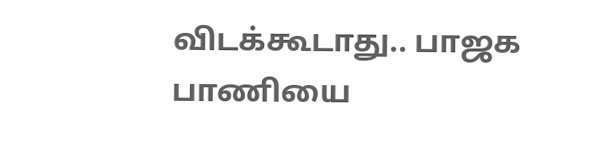விடக்கூடாது.. பாஜக பாணியை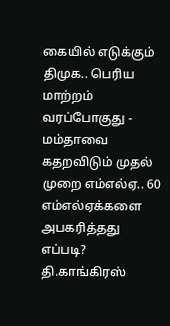கையில் எடுக்கும் திமுக.. பெரிய மாற்றம் வரப்போகுது -
மம்தாவை கதறவிடும் முதல் முறை எம்எல்ஏ.. 60 எம்எல்ஏக்களை அபகரித்தது எப்படி? தி.காங்கிரஸ்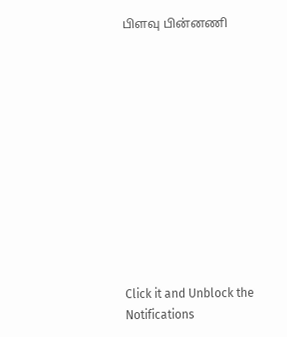பிளவு பின்னணி












Click it and Unblock the Notifications